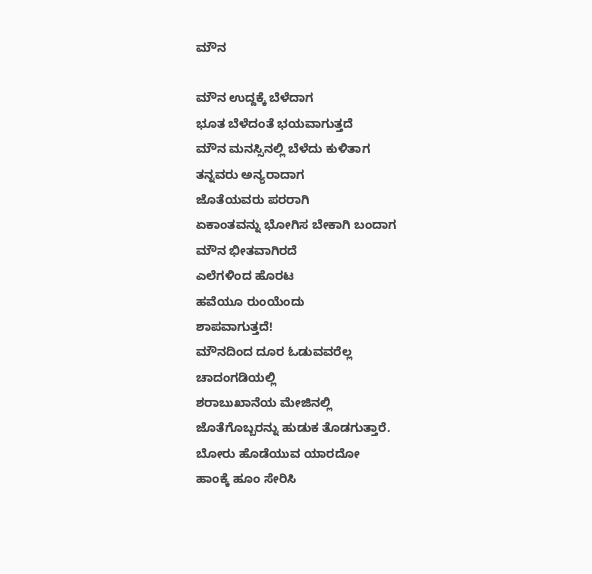ಮೌನ

ಮೌನ ಉದ್ದಕ್ಕೆ ಬೆಳೆದಾಗ
ಭೂತ ಬೆಳೆದಂತೆ ಭಯವಾಗುತ್ತದೆ
ಮೌನ ಮನಸ್ಸಿನಲ್ಲಿ ಬೆಳೆದು ಕುಳಿತಾಗ
ತನ್ನವರು ಅನ್ಯರಾದಾಗ
ಜೊತೆಯವರು ಪರರಾಗಿ
ಏಕಾಂತವನ್ನು ಭೋಗಿಸ ಬೇಕಾಗಿ ಬಂದಾಗ
ಮೌನ ಭೀತವಾಗಿರದೆ
ಎಲೆಗಳಿಂದ ಹೊರಟ
ಹವೆಯೂ ರುಂಯೆಂದು
ಶಾಪವಾಗುತ್ತದೆ!
ಮೌನದಿಂದ ದೂರ ಓಡುವವರೆಲ್ಲ
ಚಾದಂಗಡಿಯಲ್ಲಿ
ಶರಾಬುಖಾನೆಯ ಮೇಜಿನಲ್ಲಿ
ಜೊತೆಗೊಬ್ಬರನ್ನು ಹುಡುಕ ತೊಡಗುತ್ತಾರೆ.
ಬೋರು ಹೊಡೆಯುವ ಯಾರದೋ
ಹಾಂಕ್ಕೆ ಹೂಂ ಸೇರಿಸಿ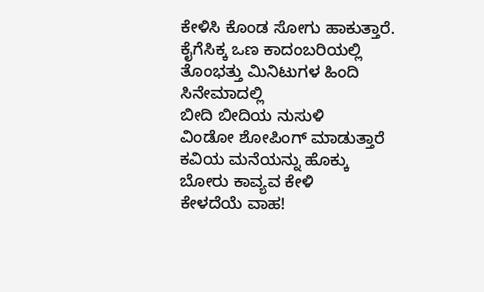ಕೇಳಿಸಿ ಕೊಂಡ ಸೋಗು ಹಾಕುತ್ತಾರೆ.
ಕೈಗೆಸಿಕ್ಕ ಒಣ ಕಾದಂಬರಿಯಲ್ಲಿ
ತೊಂಭತ್ತು ಮಿನಿಟುಗಳ ಹಿಂದಿ ಸಿನೇಮಾದಲ್ಲಿ
ಬೀದಿ ಬೀದಿಯ ನುಸುಳಿ
ವಿಂಡೋ ಶೋಪಿಂಗ್ ಮಾಡುತ್ತಾರೆ
ಕವಿಯ ಮನೆಯನ್ನು ಹೊಕ್ಕು
ಬೋರು ಕಾವ್ಯವ ಕೇಳಿ
ಕೇಳದೆಯೆ ವಾಹ!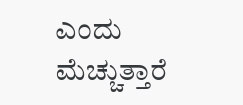ಎಂದು ಮೆಚ್ಚುತ್ತಾರೆ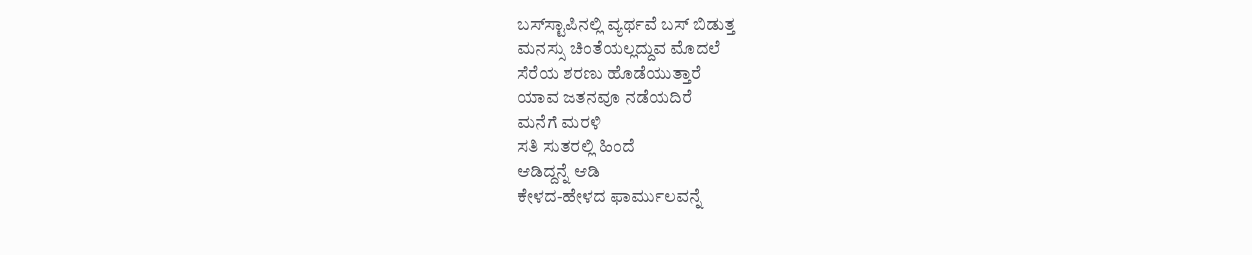ಬಸ್‌ಸ್ಟಾಪಿನಲ್ಲಿ ವ್ಯರ್ಥವೆ ಬಸ್‌ ಬಿಡುತ್ತ
ಮನಸ್ಸು ಚಿಂತೆಯಲ್ಲದ್ದುವ ಮೊದಲೆ
ಸೆರೆಯ ಶರಣು ಹೊಡೆಯುತ್ತಾರೆ
ಯಾವ ಜತನವೂ ನಡೆಯದಿರೆ
ಮನೆಗೆ ಮರಳಿ
ಸತಿ ಸುತರಲ್ಲಿ ಹಿಂದೆ
ಆಡಿದ್ದನ್ನೆ ಆಡಿ
ಕೇಳದ-ಹೇಳದ ಫಾರ್ಮುಲವನ್ನೆ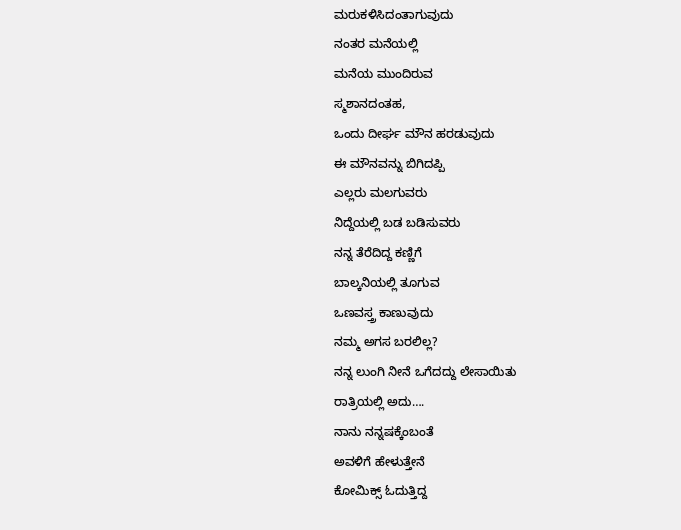ಮರುಕಳಿಸಿದಂತಾಗುವುದು
ನಂತರ ಮನೆಯಲ್ಲಿ
ಮನೆಯ ಮುಂದಿರುವ
ಸ್ಮಶಾನದಂತಹ,
ಒಂದು ದೀರ್ಘ ಮೌನ ಹರಡುವುದು
ಈ ಮೌನವನ್ನು ಬಿಗಿದಪ್ಪಿ
ಎಲ್ಲರು ಮಲಗುವರು
ನಿದ್ದೆಯಲ್ಲಿ ಬಡ ಬಡಿಸುವರು
ನನ್ನ ತೆರೆದಿದ್ದ ಕಣ್ಣಿಗೆ
ಬಾಲ್ಕನಿಯಲ್ಲಿ ತೂಗುವ
ಒಣವಸ್ತ್ರ ಕಾಣುವುದು
ನಮ್ಮ ಅಗಸ ಬರಲಿಲ್ಲ?
ನನ್ನ ಲುಂಗಿ ನೀನೆ ಒಗೆದದ್ದು ಲೇಸಾಯಿತು
ರಾತ್ರಿಯಲ್ಲಿ ಅದು….
ನಾನು ನನ್ನಷಕ್ಕೆಂಬಂತೆ
ಅವಳಿಗೆ ಹೇಳುತ್ತೇನೆ
ಕೋಮಿಕ್ಸ್ ಓದುತ್ತಿದ್ದ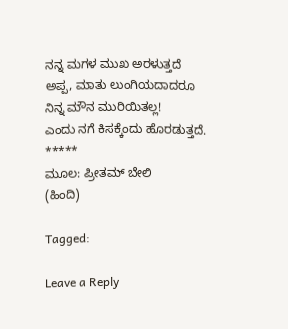ನನ್ನ ಮಗಳ ಮುಖ ಅರಳುತ್ತದೆ
ಅಪ್ಪ, ಮಾತು ಲುಂಗಿಯದಾದರೂ
ನಿನ್ನ ಮೌನ ಮುರಿಯಿತಲ್ಲ!
ಎಂದು ನಗೆ ಕಿಸಕ್ಕೆಂದು ಹೊರಡುತ್ತದೆ.
*****
ಮೂಲ: ಪ್ರೀತಮ್ ಬೇಲಿ
(ಹಿಂದಿ)

Tagged:

Leave a Reply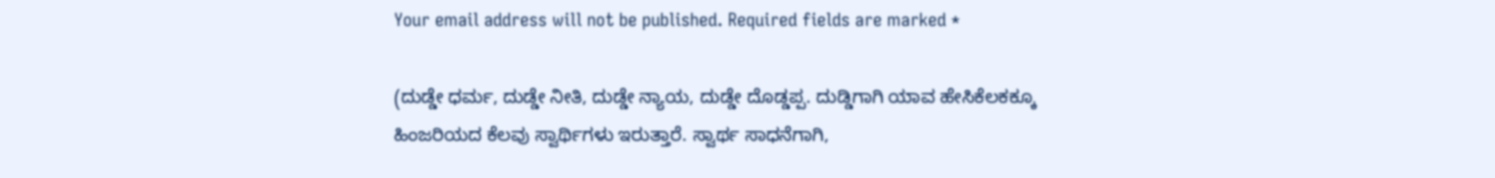Your email address will not be published. Required fields are marked *

(ದುಡ್ಡೇ ಧರ್ಮ, ದುಡ್ಡೇ ನೀತಿ, ದುಡ್ಡೇ ನ್ಯಾಯ, ದುಡ್ಡೇ ದೊಡ್ಡಪ್ಪ. ದುಡ್ಡಿಗಾಗಿ ಯಾವ ಹೇಸಿಕೆಲಕಕ್ಕೂ ಹಿಂಜರಿಯದ ಕೆಲವು ಸ್ವಾರ್ಥಿಗಳು ಇರುತ್ತಾರೆ. ಸ್ವಾರ್ಥ ಸಾಧನೆಗಾಗಿ,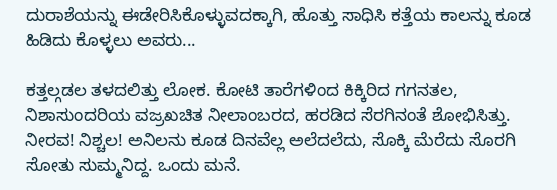ದುರಾಶೆಯನ್ನು ಈಡೇರಿಸಿಕೊಳ್ಳುವದಕ್ಕಾಗಿ, ಹೊತ್ತು ಸಾಧಿಸಿ ಕತ್ತೆಯ ಕಾಲನ್ನು ಕೂಡ ಹಿಡಿದು ಕೊಳ್ಳಲು ಅವರು...

ಕತ್ತಲ್ಗಡಲ ತಳದಲಿತ್ತು ಲೋಕ. ಕೋಟಿ ತಾರೆಗಳಿಂದ ಕಿಕ್ಕಿರಿದ ಗಗನತಲ, ನಿಶಾಸುಂದರಿಯ ವಜ್ರಖಚಿತ ನೀಲಾಂಬರದ, ಹರಡಿದ ಸೆರಗಿನಂತೆ ಶೋಭಿಸಿತ್ತು. ನೀರವ! ನಿಶ್ಚಲ! ಅನಿಲನು ಕೂಡ ದಿನವೆಲ್ಲ ಅಲೆದಲೆದು, ಸೊಕ್ಕಿ ಮೆರೆದು ಸೊರಗಿ ಸೋತು ಸುಮ್ಮನಿದ್ದ. ಒಂದು ಮನೆ.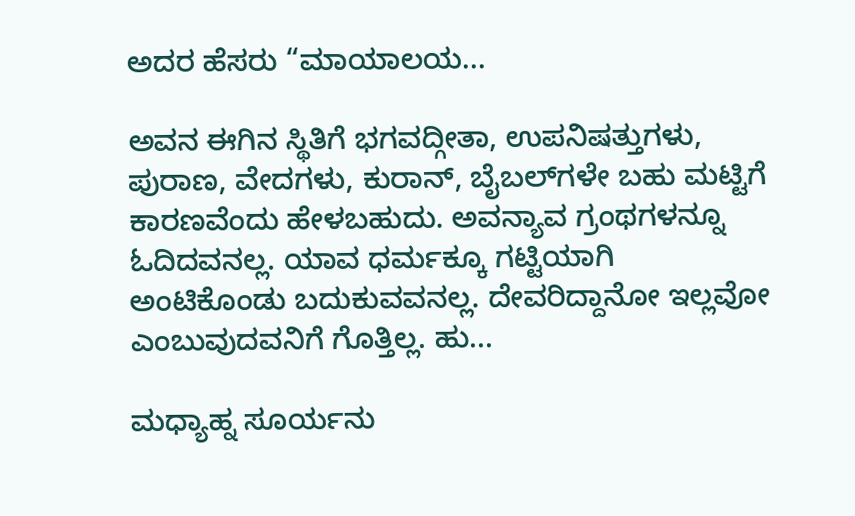ಅದರ ಹೆಸರು “ಮಾಯಾಲಯ...

ಅವನ ಈಗಿನ ಸ್ಥಿತಿಗೆ ಭಗವದ್ಗೀತಾ, ಉಪನಿಷತ್ತುಗಳು, ಪುರಾಣ, ವೇದಗಳು, ಕುರಾನ್, ಬೈಬಲ್‌ಗಳೇ ಬಹು ಮಟ್ಟಿಗೆ ಕಾರಣವೆಂದು ಹೇಳಬಹುದು. ಅವನ್ಯಾವ ಗ್ರಂಥಗಳನ್ನೂ ಓದಿದವನಲ್ಲ. ಯಾವ ಧರ್ಮಕ್ಕೂ ಗಟ್ಟಿಯಾಗಿ ಅಂಟಿಕೊಂಡು ಬದುಕುವವನಲ್ಲ. ದೇವರಿದ್ದಾನೋ ಇಲ್ಲವೋ ಎಂಬುವುದವನಿಗೆ ಗೊತ್ತಿಲ್ಲ. ಹು...

ಮಧ್ಯಾಹ್ನ ಸೂರ್ಯನು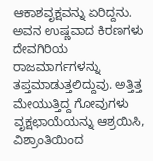ಆಕಾಶವೃಕ್ಷವನ್ನು ಏರಿದ್ದನು. ಅವನ ಉಷ್ಣವಾದ ಕಿರಣಗಳು ದೇವಗಿರಿಯ ರಾಜಮಾರ್ಗಗಳನ್ನು ತಪ್ತಮಾಡುತ್ತಲಿದ್ದುವು. ಅತ್ತಿತ್ತ ಮೇಯುತ್ತಿದ್ದ ಗೋವುಗಳು ವೃಕ್ಷಛಾಯೆಯನ್ನು ಆಶ್ರಯಿಸಿ, ವಿಶ್ರಾಂತಿಯಿಂದ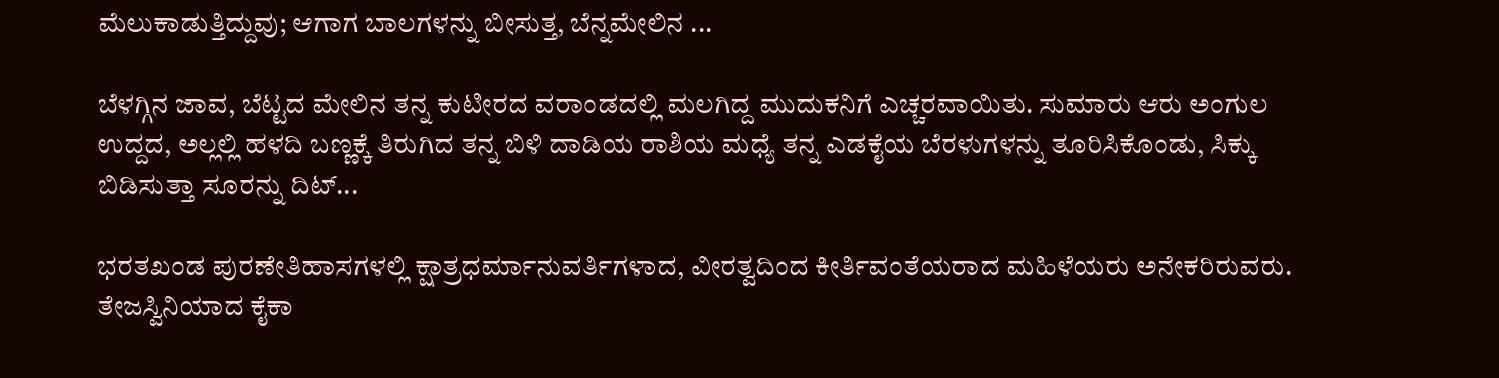ಮೆಲುಕಾಡುತ್ತಿದ್ದುವು; ಆಗಾಗ ಬಾಲಗಳನ್ನು ಬೀಸುತ್ತ, ಬೆನ್ನಮೇಲಿನ ...

ಬೆಳಗ್ಗಿನ ಜಾವ, ಬೆಟ್ಟದ ಮೇಲಿನ ತನ್ನ ಕುಟೀರದ ವರಾಂಡದಲ್ಲಿ ಮಲಗಿದ್ದ ಮುದುಕನಿಗೆ ಎಚ್ಚರವಾಯಿತು. ಸುಮಾರು ಆರು ಅಂಗುಲ ಉದ್ದದ, ಅಲ್ಲಲ್ಲಿ ಹಳದಿ ಬಣ್ಣಕ್ಕೆ ತಿರುಗಿದ ತನ್ನ ಬಿಳಿ ದಾಡಿಯ ರಾಶಿಯ ಮಧ್ಯೆ ತನ್ನ ಎಡಕೈಯ ಬೆರಳುಗಳನ್ನು ತೂರಿಸಿಕೊಂಡು, ಸಿಕ್ಕು ಬಿಡಿಸುತ್ತಾ ಸೂರನ್ನು ದಿಟ್...

ಭರತಖಂಡ ಪುರಣೇತಿಹಾಸಗಳಲ್ಲಿ ಕ್ಷಾತ್ರಧರ್ಮಾನುವರ್ತಿಗಳಾದ, ವೀರತ್ವದಿಂದ ಕೀರ್ತಿವಂತೆಯರಾದ ಮಹಿಳೆಯರು ಅನೇಕರಿರುವರು. ತೇಜಸ್ವಿನಿಯಾದ ಕೈಕಾ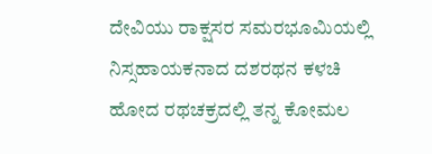ದೇವಿಯು ರಾಕ್ಷಸರ ಸಮರಭೂಮಿಯಲ್ಲಿ ನಿಸ್ಸಹಾಯಕನಾದ ದಶರಥನ ಕಳಚಿ ಹೋದ ರಥಚಕ್ರದಲ್ಲಿ ತನ್ನ ಕೋಮಲ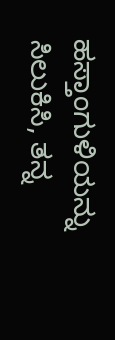ಹಸ್ತಾಂಗುಳಿಯನ್ನು ಸಿಲುಕಿಸಿ, ತನ್ನ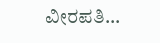ವೀರಪತಿ...